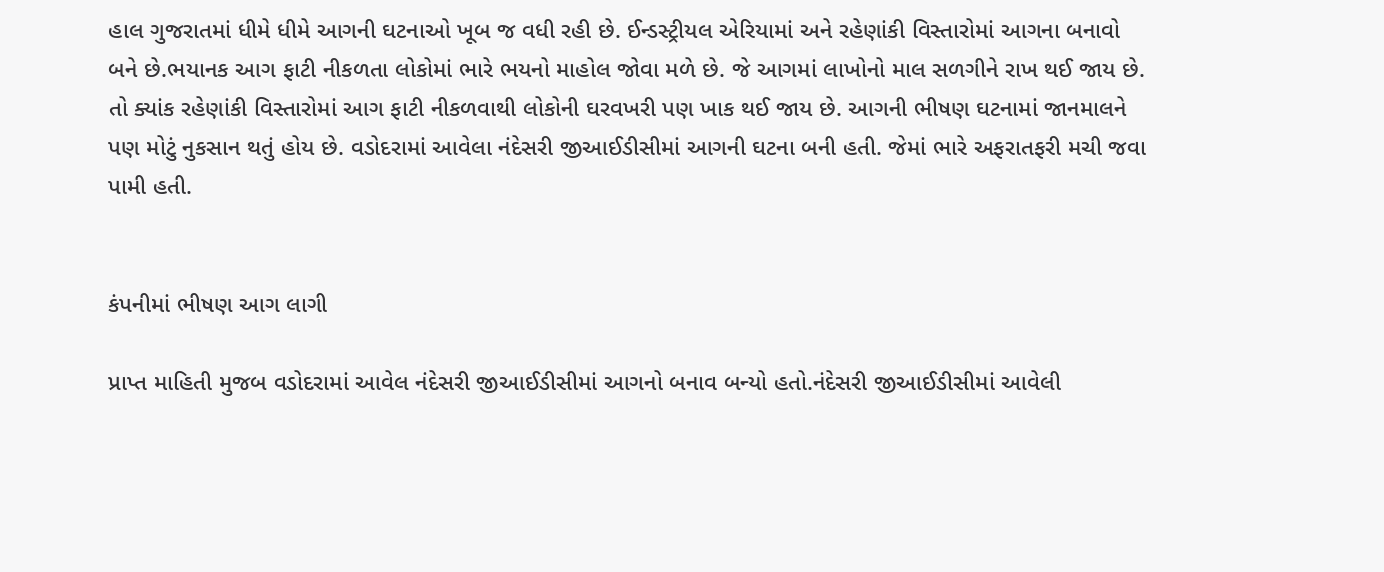હાલ ગુજરાતમાં ધીમે ધીમે આગની ઘટનાઓ ખૂબ જ વધી રહી છે. ઈન્ડસ્ટ્રીયલ એરિયામાં અને રહેણાંકી વિસ્તારોમાં આગના બનાવો બને છે.ભયાનક આગ ફાટી નીકળતા લોકોમાં ભારે ભયનો માહોલ જોવા મળે છે. જે આગમાં લાખોનો માલ સળગીને રાખ થઈ જાય છે. તો ક્યાંક રહેણાંકી વિસ્તારોમાં આગ ફાટી નીકળવાથી લોકોની ઘરવખરી પણ ખાક થઈ જાય છે. આગની ભીષણ ઘટનામાં જાનમાલને પણ મોટું નુકસાન થતું હોય છે. વડોદરામાં આવેલા નંદેસરી જીઆઈડીસીમાં આગની ઘટના બની હતી. જેમાં ભારે અફરાતફરી મચી જવા પામી હતી.


કંપનીમાં ભીષણ આગ લાગી

પ્રાપ્ત માહિતી મુજબ વડોદરામાં આવેલ નંદેસરી જીઆઈડીસીમાં આગનો બનાવ બન્યો હતો.નંદેસરી જીઆઈડીસીમાં આવેલી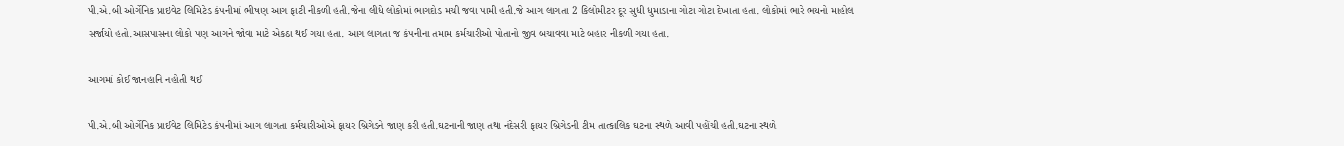પી.એ.બી ઓર્ગેનિક પ્રાઇવેટ લિમિટેડ કંપનીમાં ભીષણ આગ ફાટી નીકળી હતી.જેના લીધે લોકોમાં ભાગદોડ મચી જવા પામી હતી.જે આગ લાગતા 2 કિલોમીટર દૂર સુધી ધુમાડાના ગોટા ગોટા દેખાતા હતા. લોકોમાં ભારે ભયનો માહોલ સર્જાયો હતો.આસપાસના લોકો પણ આગને જોવા માટે એકઠા થઈ ગયા હતા. આગ લાગતા જ કંપનીના તમામ કર્મચારીઓ પોતાનો જીવ બચાવવા માટે બહાર નીકળી ગયા હતા.

આગમાં કોઈ જાનહાનિ નહોતી થઈ

પી.એ.બી ઓર્ગેનિક પ્રાઈવેટ લિમિટેડ કંપનીમાં આગ લાગતા કર્મચારીઓએ ફાયર બ્રિગેડને જાણ કરી હતી.ઘટનાની જાણ તથા નંદેસરી ફાયર બ્રિગેડની ટીમ તાત્કાલિક ઘટના સ્થળે આવી પહોંચી હતી.ઘટના સ્થળે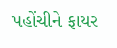પહોંચીને ફાયર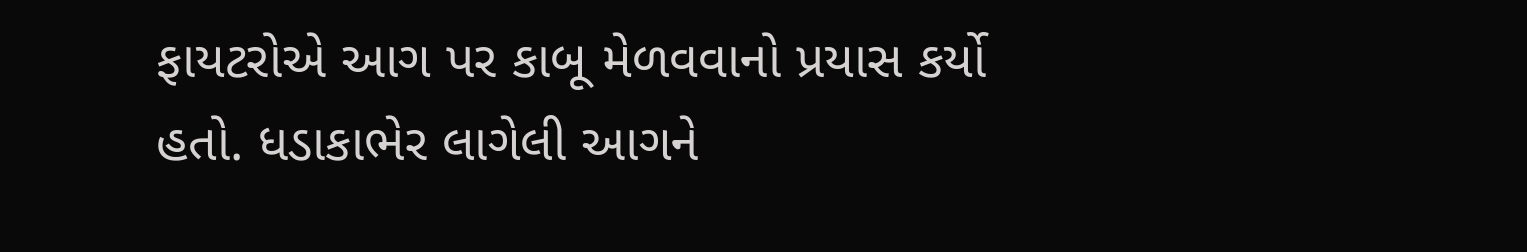ફાયટરોએ આગ પર કાબૂ મેળવવાનો પ્રયાસ કર્યો હતો. ધડાકાભેર લાગેલી આગને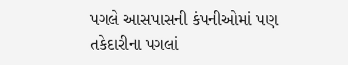પગલે આસપાસની કંપનીઓમાં પણ તકેદારીના પગલાં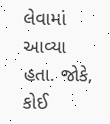લેવામાં આવ્યા હતા. જોકે, કોઈ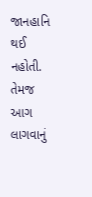જાનહાનિ થઈ નહોતી. તેમજ આગ લાગવાનું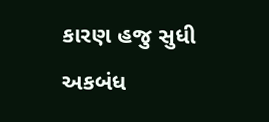કારણ હજુ સુધી અકબંધ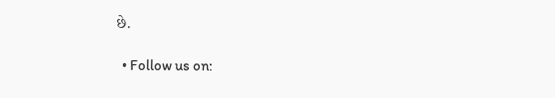છે.

  • Follow us on: